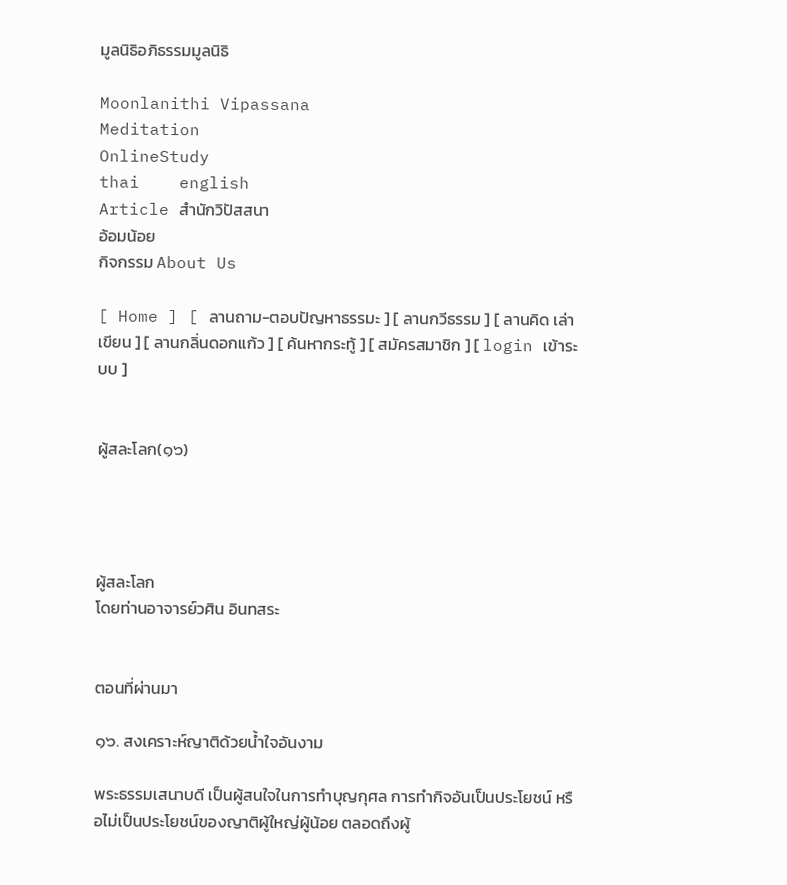มูลนิธิอภิธรรมมูลนิธิ

Moonlanithi Vipassana
Meditation
OnlineStudy
thai    english
Article สำนักวิปัสสนา
อ้อมน้อย
กิจกรรม About Us

[ Home ] [ ลานถาม-ตอบปัญหาธรรมะ ] [ ลานกวีธรรม ] [ ลานคิด เล่า เขียน ] [ ลานกลิ่นดอกแก้ว ] [ ค้นหากระทู้ ] [ สมัครสมาชิก ] [ login เข้าระบบ ]


ผู้สละโลก(๑๖)




ผู้สละโลก
โดยท่านอาจารย์วศิน อินทสระ


ตอนที่ผ่านมา

๑๖. สงเคราะห์ญาติด้วยน้ำใจอันงาม

พระธรรมเสนาบดี เป็นผู้สนใจในการทำบุญกุศล การทำกิจอันเป็นประโยชน์ หรือไม่เป็นประโยชน์ของญาติผู้ใหญ่ผู้น้อย ตลอดถึงผู้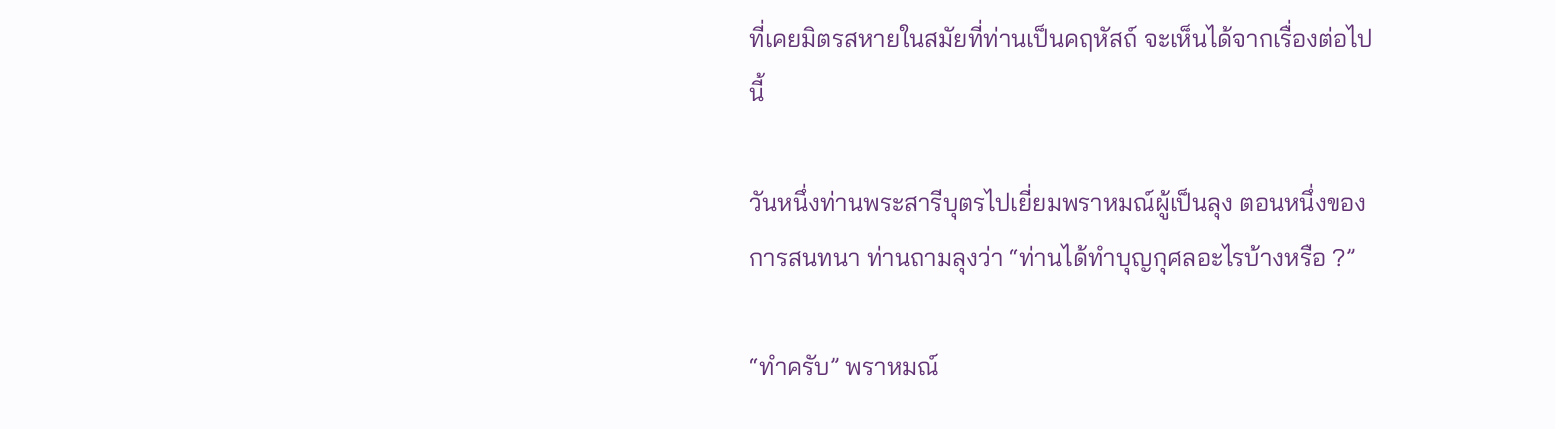ที่เคยมิตรสหายในสมัยที่ท่านเป็นคฤหัสถ์ จะเห็นได้จากเรื่องต่อไปนี้

วันหนึ่งท่านพระสารีบุตรไปเยี่ยมพราหมณ์ผู้เป็นลุง ตอนหนึ่งของการสนทนา ท่านถามลุงว่า “ท่านได้ทำบุญกุศลอะไรบ้างหรือ ?”

“ทำครับ” พราหมณ์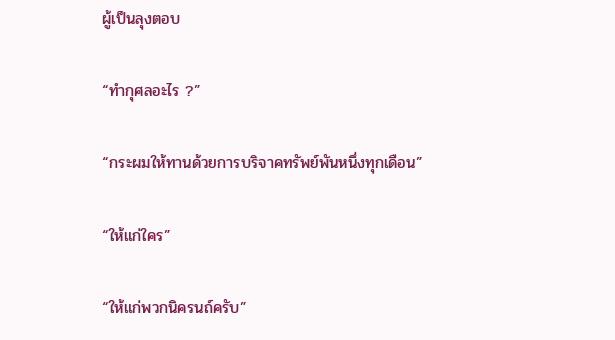ผู้เป็นลุงตอบ

“ทำกุศลอะไร ?”

“กระผมให้ทานด้วยการบริจาคทรัพย์พันหนึ่งทุกเดือน”

“ให้แก่ใคร”

“ให้แก่พวกนิครนถ์ครับ”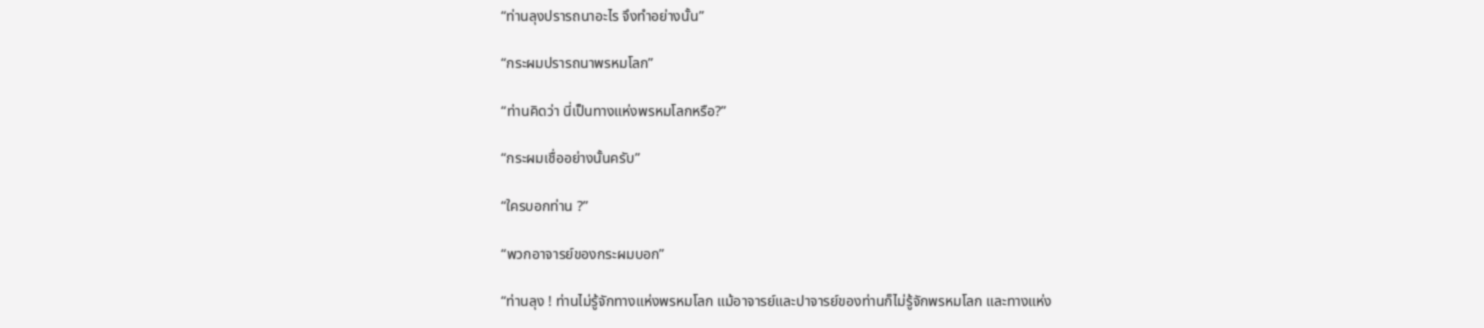“ท่านลุงปรารถนาอะไร จึงทำอย่างนั้น”

“กระผมปรารถนาพรหมโลก”

“ท่านคิดว่า นี่เป็นทางแห่งพรหมโลกหรือ?”

“กระผมเชื่ออย่างนั้นครับ”

“ใครบอกท่าน ?”

“พวกอาจารย์ของกระผมบอก”

“ท่านลุง ! ท่านไม่รู้จักทางแห่งพรหมโลก แม้อาจารย์และปาจารย์ของท่านก็ไม่รู้จักพรหมโลก และทางแห่ง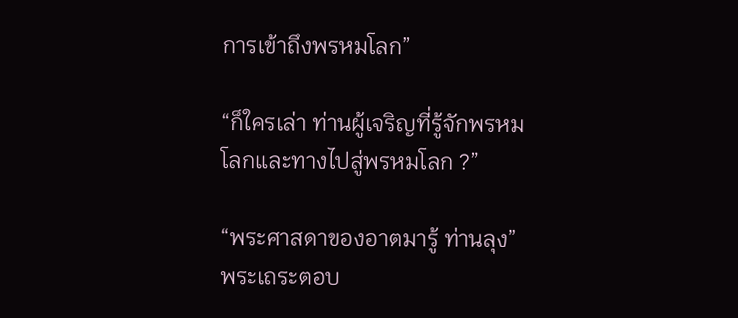การเข้าถึงพรหมโลก”

“ก็ใครเล่า ท่านผู้เจริญที่รู้จักพรหมโลกและทางไปสู่พรหมโลก ?”

“พระศาสดาของอาตมารู้ ท่านลุง” พระเถระตอบ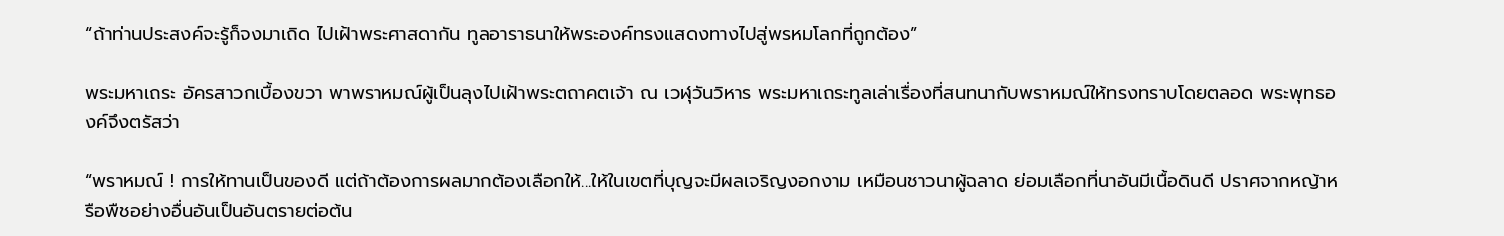“ถ้าท่านประสงค์จะรู้ก็จงมาเถิด ไปเฝ้าพระศาสดากัน ทูลอาราธนาให้พระองค์ทรงแสดงทางไปสู่พรหมโลกที่ถูกต้อง”

พระมหาเถระ อัครสาวกเบื้องขวา พาพราหมณ์ผู้เป็นลุงไปเฝ้าพระตถาคตเจ้า ณ เวฬุวันวิหาร พระมหาเถระทูลเล่าเรื่องที่สนทนากับพราหมณ์ให้ทรงทราบโดยตลอด พระพุทธองค์จึงตรัสว่า

“พราหมณ์ ! การให้ทานเป็นของดี แต่ถ้าต้องการผลมากต้องเลือกให้...ให้ในเขตที่บุญจะมีผลเจริญงอกงาม เหมือนชาวนาผู้ฉลาด ย่อมเลือกที่นาอันมีเนื้อดินดี ปราศจากหญ้าหรือพืชอย่างอื่นอันเป็นอันตรายต่อต้น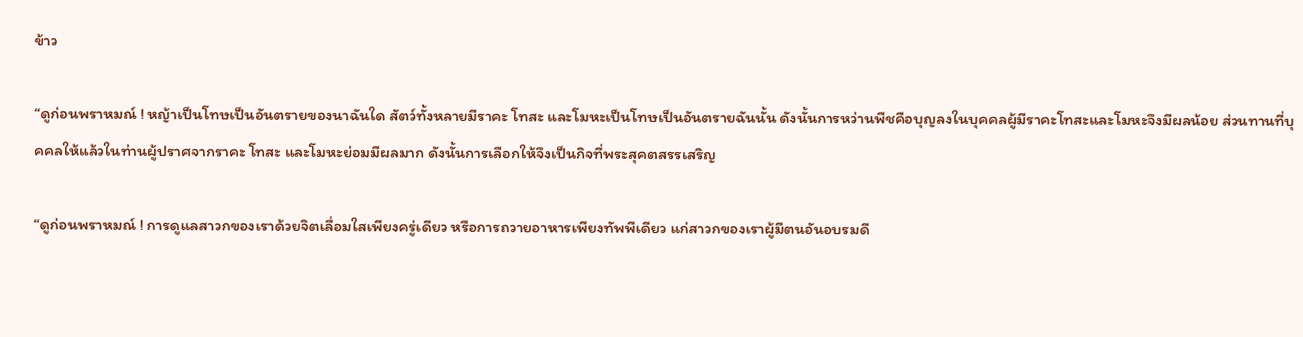ข้าว

“ดูก่อนพราหมณ์ ! หญ้าเป็นโทษเป็นอันตรายของนาฉันใด สัตว์ทั้งหลายมีราคะ โทสะ และโมหะเป็นโทษเป็นอันตรายฉันนั้น ดังนั้นการหว่านพืชคือบุญลงในบุคคลผู้มีราคะโทสะและโมหะจึงมีผลน้อย ส่วนทานที่บุคคลให้แล้วในท่านผู้ปราศจากราคะ โทสะ และโมหะย่อมมีผลมาก ดังนั้นการเลือกให้จึงเป็นกิจที่พระสุคตสรรเสริญ

“ดูก่อนพราหมณ์ ! การดูแลสาวกของเราด้วยจิตเลื่อมใสเพียงครู่เดียว หรือการถวายอาหารเพียงทัพพีเดียว แก่สาวกของเราผู้มีตนอันอบรมดี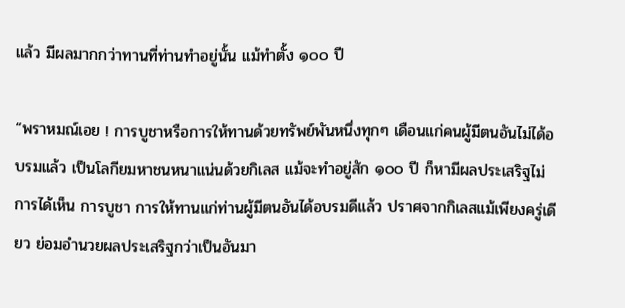แล้ว มีผลมากกว่าทานที่ท่านทำอยู่นั้น แม้ทำตั้ง ๑๐๐ ปี

“พราหมณ์เอย ! การบูชาหรือการให้ทานด้วยทรัพย์พันหนึ่งทุกๆ เดือนแก่คนผู้มีตนอันไม่ได้อบรมแล้ว เป็นโลกียมหาชนหนาแน่นด้วยกิเลส แม้จะทำอยู่สัก ๑๐๐ ปี ก็หามีผลประเสริฐไม่ การได้เห็น การบูชา การให้ทานแก่ท่านผู้มีตนอันได้อบรมดีแล้ว ปราศจากกิเลสแม้เพียงครู่เดียว ย่อมอำนวยผลประเสริฐกว่าเป็นอันมา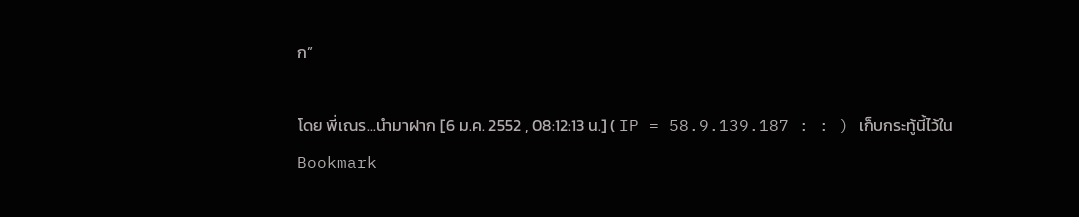ก”

โดย พี่เณร...นำมาฝาก [6 ม.ค. 2552 , 08:12:13 น.] ( IP = 58.9.139.187 : : ) เก็บกระทู้นี้ไว้ใน Bookmark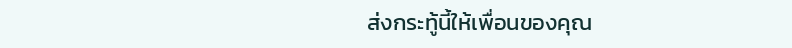ส่งกระทู้นี้ให้เพื่อนของคุณ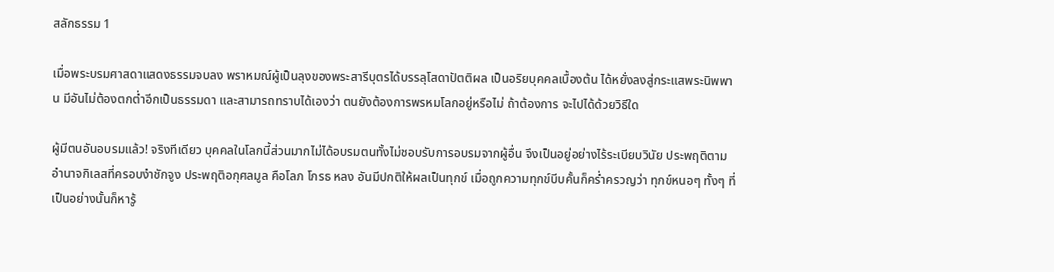สลักธรรม 1

เมื่อพระบรมศาสดาแสดงธรรมจบลง พราหมณ์ผู้เป็นลุงของพระสารีบุตรได้บรรลุโสดาปัตติผล เป็นอริยบุคคลเบื้องต้น ได้หยั่งลงสู่กระแสพระนิพพาน มีอันไม่ต้องตกต่ำอีกเป็นธรรมดา และสามารถทราบได้เองว่า ตนยังต้องการพรหมโลกอยู่หรือไม่ ถ้าต้องการ จะไปได้ด้วยวิธีใด

ผู้มีตนอันอบรมแล้ว! จริงทีเดียว บุคคลในโลกนี้ส่วนมากไม่ได้อบรมตนทั้งไม่ชอบรับการอบรมจากผู้อื่น จึงเป็นอยู่อย่างไร้ระเบียบวินัย ประพฤติตามอำนาจกิเลสที่ครอบงำชักจูง ประพฤติอกุศลมูล คือโลภ โกรธ หลง อันมีปกติให้ผลเป็นทุกข์ เมื่อถูกความทุกข์บีบคั้นก็คร่ำครวญว่า ทุกข์หนอๆ ทั้งๆ ที่เป็นอย่างนั้นก็หารู้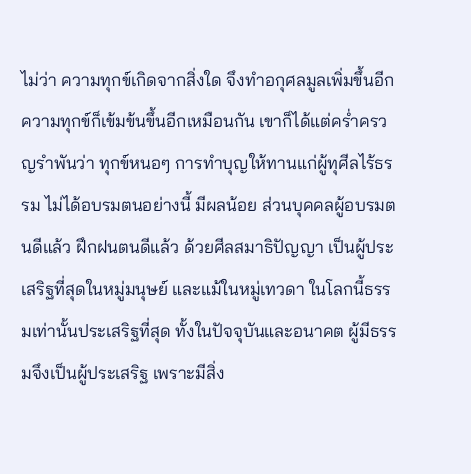ไม่ว่า ความทุกข์เกิดจากสิ่งใด จึงทำอกุศลมูลเพิ่มขึ้นอีก ความทุกข์ก็เข้มข้นขึ้นอีกเหมือนกัน เขาก็ได้แต่คร่ำครวญรำพันว่า ทุกข์หนอๆ การทำบุญให้ทานแก่ผู้ทุศีลไร้ธรรม ไม่ได้อบรมตนอย่างนี้ มีผลน้อย ส่วนบุคคลผู้อบรมตนดีแล้ว ฝึกฝนตนดีแล้ว ด้วยศีลสมาธิปัญญา เป็นผู้ประเสริฐที่สุดในหมู่มนุษย์ และแม้ในหมู่เทวดา ในโลกนี้ธรรมเท่านั้นประเสริฐที่สุด ทั้งในปัจจุบันและอนาคต ผู้มีธรรมจึงเป็นผู้ประเสริฐ เพราะมีสิ่ง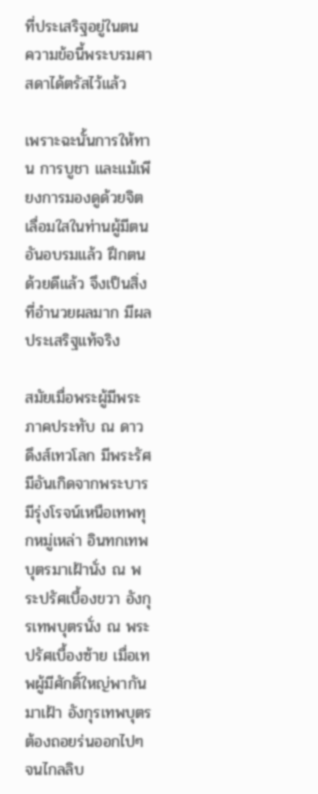ที่ประเสริฐอยู่ในตน ความข้อนี้พระบรมศาสดาได้ตรัสไว้แล้ว

เพราะฉะนั้นการให้ทาน การบูชา และแม้เพียงการมองดูด้วยจิตเลื่อมใสในท่านผู้มีตนอันอบรมแล้ว ฝึกตนด้วยดีแล้ว จึงเป็นสิ่งที่อำนวยผลมาก มีผลประเสริฐแท้จริง

สมัยเมื่อพระผู้มีพระภาคประทับ ณ ดาวดึงส์เทวโลก มีพระรัศมีอันเกิดจากพระบารมีรุ่งโรจน์เหนือเทพทุกหมู่เหล่า อินทกเทพบุตรมาเฝ้านั่ง ณ พระปรัศเบื้องขวา อังกุรเทพบุตรนั่ง ณ พระปรัศเบื้องซ้าย เมื่อเทพผู้มีศักดิ์ใหญ่พากันมาเฝ้า อังกุรเทพบุตรต้องถอยร่นออกไปๆ จนไกลลิบ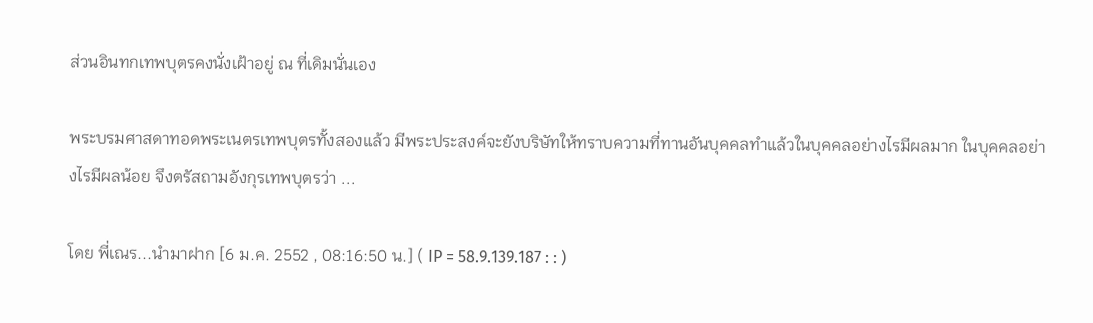ส่วนอินทกเทพบุตรคงนั่งเฝ้าอยู่ ณ ที่เดิมนั่นเอง

พระบรมศาสดาทอดพระเนตรเทพบุตรทั้งสองแล้ว มีพระประสงค์จะยังบริษัทให้ทราบความที่ทานอันบุคคลทำแล้วในบุคคลอย่างไรมีผลมาก ในบุคคลอย่างไรมีผลน้อย จึงตรัสถามอังกุรเทพบุตรว่า ...

โดย พี่เณร...นำมาฝาก [6 ม.ค. 2552 , 08:16:50 น.] ( IP = 58.9.139.187 : : )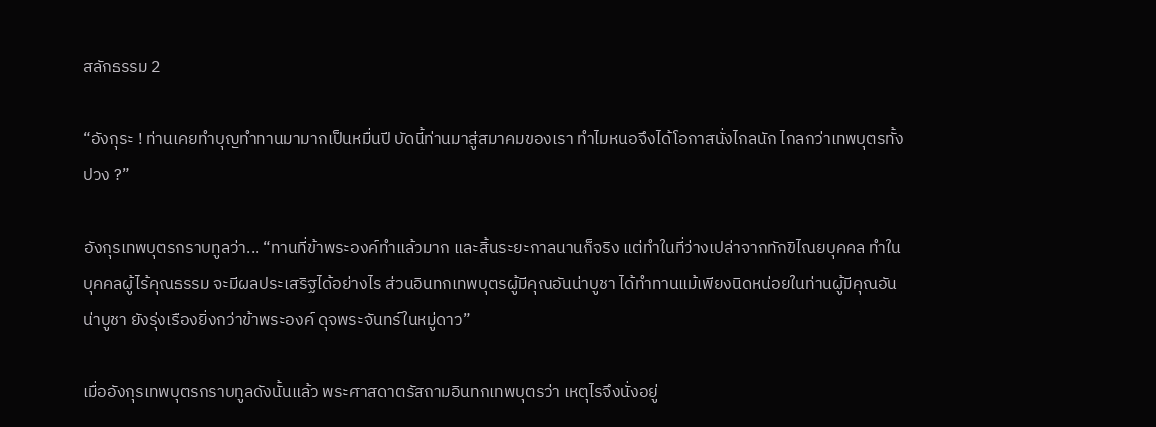สลักธรรม 2

“อังกุระ ! ท่านเคยทำบุญทำทานมามากเป็นหมื่นปี บัดนี้ท่านมาสู่สมาคมของเรา ทำไมหนอจึงได้โอกาสนั่งไกลนัก ไกลกว่าเทพบุตรทั้งปวง ?”

อังกุรเทพบุตรกราบทูลว่า... “ทานที่ข้าพระองค์ทำแล้วมาก และสิ้นระยะกาลนานก็จริง แต่ทำในที่ว่างเปล่าจากทักขิไณยบุคคล ทำในบุคคลผู้ไร้คุณธรรม จะมีผลประเสริฐได้อย่างไร ส่วนอินทกเทพบุตรผู้มีคุณอันน่าบูชา ได้ทำทานแม้เพียงนิดหน่อยในท่านผู้มีคุณอันน่าบูชา ยังรุ่งเรืองยิ่งกว่าข้าพระองค์ ดุจพระจันทร์ในหมู่ดาว”

เมื่ออังกุรเทพบุตรกราบทูลดังนั้นแล้ว พระศาสดาตรัสถามอินทกเทพบุตรว่า เหตุไรจึงนั่งอยู่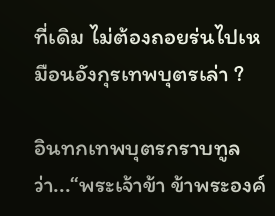ที่เดิม ไม่ต้องถอยร่นไปเหมือนอังกุรเทพบุตรเล่า ?

อินทกเทพบุตรกราบทูลว่า...“พระเจ้าข้า ข้าพระองค์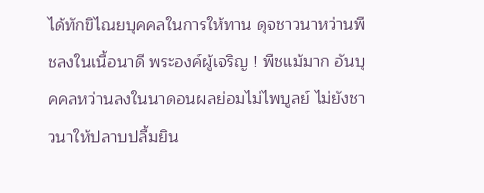ได้ทักขิไณยบุคคลในการให้ทาน ดุจชาวนาหว่านพืชลงในเนื้อนาดี พระองค์ผู้เจริญ ! พืชแม้มาก อันบุคคลหว่านลงในนาดอนผลย่อมไม่ไพบูลย์ ไม่ยังชาวนาให้ปลาบปลื้มยิน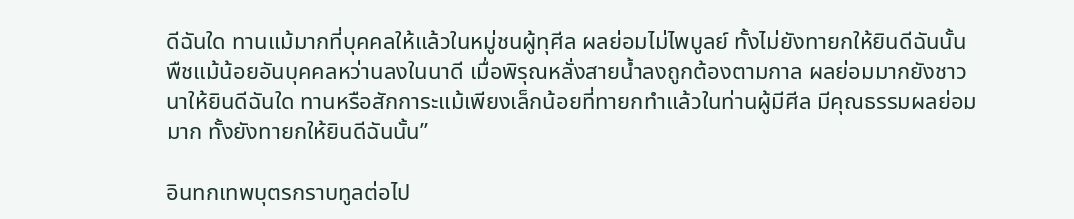ดีฉันใด ทานแม้มากที่บุคคลให้แล้วในหมู่ชนผู้ทุศีล ผลย่อมไม่ไพบูลย์ ทั้งไม่ยังทายกให้ยินดีฉันนั้น พืชแม้น้อยอันบุคคลหว่านลงในนาดี เมื่อพิรุณหลั่งสายน้ำลงถูกต้องตามกาล ผลย่อมมากยังชาวนาให้ยินดีฉันใด ทานหรือสักการะแม้เพียงเล็กน้อยที่ทายกทำแล้วในท่านผู้มีศีล มีคุณธรรมผลย่อมมาก ทั้งยังทายกให้ยินดีฉันนั้น”

อินทกเทพบุตรกราบทูลต่อไป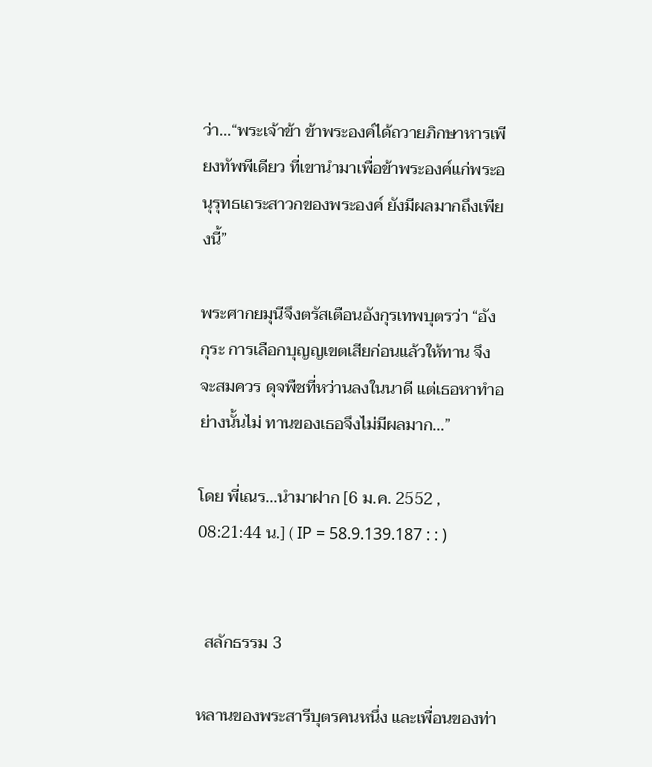ว่า...“พระเจ้าข้า ข้าพระองค์ได้ถวายภิกษาหารเพียงทัพพีเดียว ที่เขานำมาเพื่อข้าพระองค์แก่พระอนุรุทธเถระสาวกของพระองค์ ยังมีผลมากถึงเพียงนี้”

พระศากยมุนีจึงตรัสเตือนอังกุรเทพบุตรว่า “อังกุระ การเลือกบุญญเขตเสียก่อนแล้วให้ทาน จึงจะสมควร ดุจพืชที่หว่านลงในนาดี แต่เธอหาทำอย่างนั้นไม่ ทานของเธอจึงไม่มีผลมาก...”

โดย พี่เณร...นำมาฝาก [6 ม.ค. 2552 , 08:21:44 น.] ( IP = 58.9.139.187 : : )


  สลักธรรม 3

หลานของพระสารีบุตรคนหนึ่ง และเพื่อนของท่า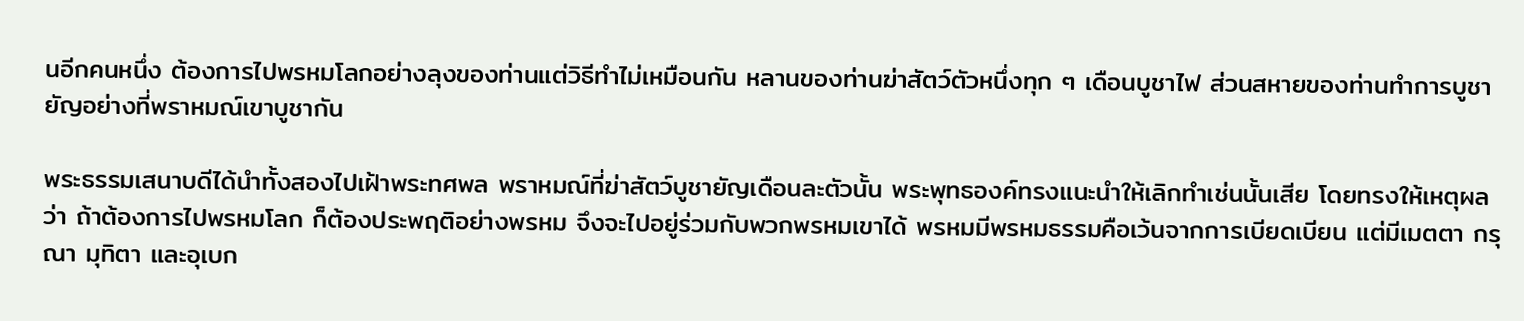นอีกคนหนึ่ง ต้องการไปพรหมโลกอย่างลุงของท่านแต่วิธีทำไม่เหมือนกัน หลานของท่านฆ่าสัตว์ตัวหนึ่งทุก ๆ เดือนบูชาไฟ ส่วนสหายของท่านทำการบูชายัญอย่างที่พราหมณ์เขาบูชากัน

พระธรรมเสนาบดีได้นำทั้งสองไปเฝ้าพระทศพล พราหมณ์ที่ฆ่าสัตว์บูชายัญเดือนละตัวนั้น พระพุทธองค์ทรงแนะนำให้เลิกทำเช่นนั้นเสีย โดยทรงให้เหตุผลว่า ถ้าต้องการไปพรหมโลก ก็ต้องประพฤติอย่างพรหม จึงจะไปอยู่ร่วมกับพวกพรหมเขาได้ พรหมมีพรหมธรรมคือเว้นจากการเบียดเบียน แต่มีเมตตา กรุณา มุทิตา และอุเบก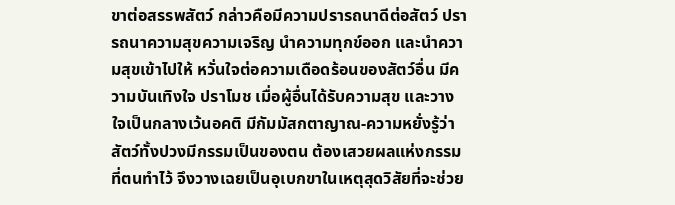ขาต่อสรรพสัตว์ กล่าวคือมีความปรารถนาดีต่อสัตว์ ปรารถนาความสุขความเจริญ นำความทุกข์ออก และนำความสุขเข้าไปให้ หวั่นใจต่อความเดือดร้อนของสัตว์อื่น มีความบันเทิงใจ ปราโมช เมื่อผู้อื่นได้รับความสุข และวางใจเป็นกลางเว้นอคติ มีกัมมัสกตาญาณ-ความหยั่งรู้ว่าสัตว์ทั้งปวงมีกรรมเป็นของตน ต้องเสวยผลแห่งกรรมที่ตนทำไว้ จึงวางเฉยเป็นอุเบกขาในเหตุสุดวิสัยที่จะช่วย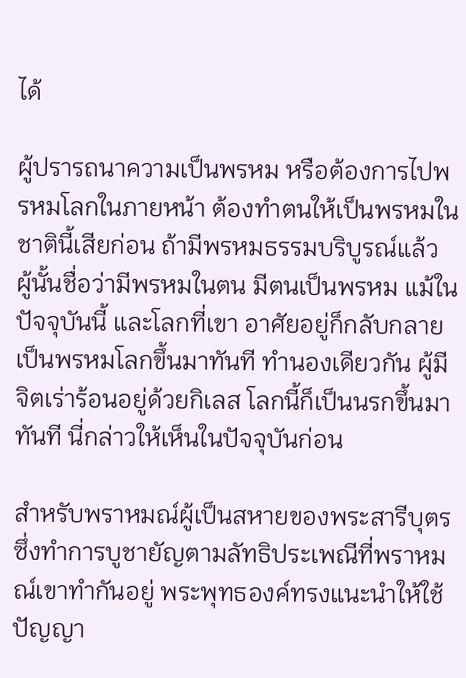ได้

ผู้ปรารถนาความเป็นพรหม หรือต้องการไปพรหมโลกในภายหน้า ต้องทำตนให้เป็นพรหมในชาตินี้เสียก่อน ถ้ามีพรหมธรรมบริบูรณ์แล้ว ผู้นั้นชื่อว่ามีพรหมในตน มีตนเป็นพรหม แม้ในปัจจุบันนี้ และโลกที่เขา อาศัยอยู่ก็กลับกลายเป็นพรหมโลกขึ้นมาทันที ทำนองเดียวกัน ผู้มีจิตเร่าร้อนอยู่ด้วยกิเลส โลกนี้ก็เป็นนรกขึ้นมาทันที นี่กล่าวให้เห็นในปัจจุบันก่อน

สำหรับพราหมณ์ผู้เป็นสหายของพระสารีบุตร ซึ่งทำการบูชายัญตามลัทธิประเพณีที่พราหมณ์เขาทำกันอยู่ พระพุทธองค์ทรงแนะนำให้ใช้ปัญญา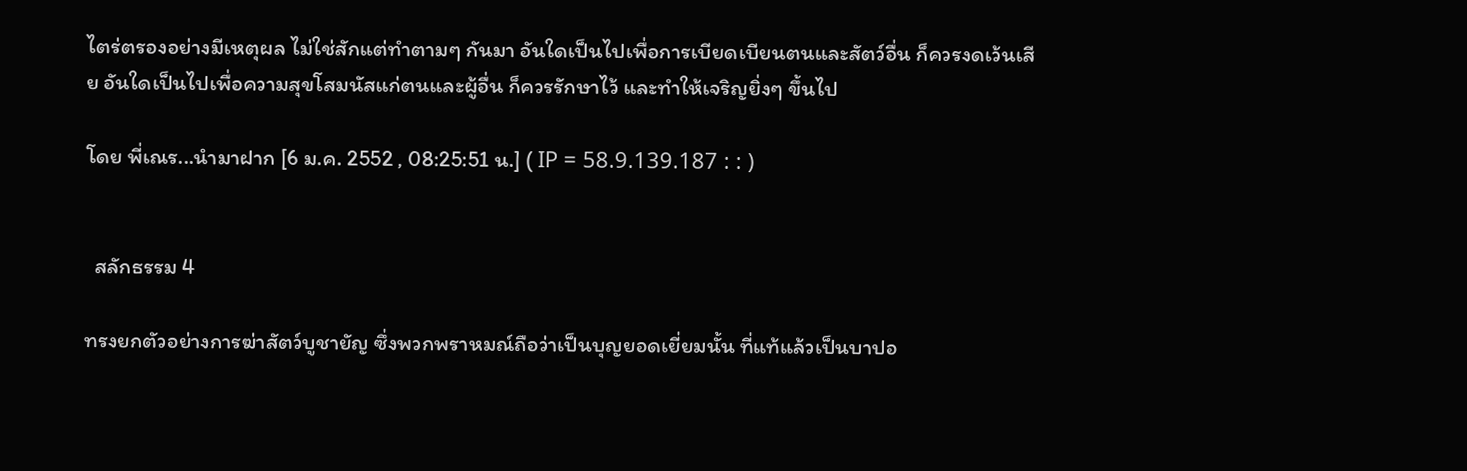ไตร่ตรองอย่างมีเหตุผล ไม่ใช่สักแต่ทำตามๆ กันมา อันใดเป็นไปเพื่อการเบียดเบียนตนและสัตว์อื่น ก็ควรงดเว้นเสีย อันใดเป็นไปเพื่อความสุขโสมนัสแก่ตนและผู้อื่น ก็ควรรักษาไว้ และทำให้เจริญยิ่งๆ ขึ้นไป

โดย พี่เณร...นำมาฝาก [6 ม.ค. 2552 , 08:25:51 น.] ( IP = 58.9.139.187 : : )


  สลักธรรม 4

ทรงยกตัวอย่างการฆ่าสัตว์บูชายัญ ซึ่งพวกพราหมณ์ถือว่าเป็นบุญยอดเยี่ยมนั้น ที่แท้แล้วเป็นบาปอ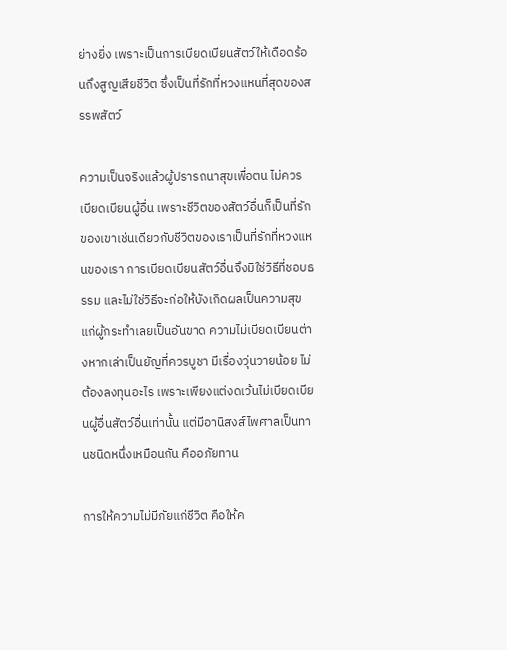ย่างยิ่ง เพราะเป็นการเบียดเบียนสัตว์ให้เดือดร้อนถึงสูญเสียชีวิต ซึ่งเป็นที่รักที่หวงแหนที่สุดของสรรพสัตว์

ความเป็นจริงแล้วผู้ปรารถนาสุขเพื่อตน ไม่ควรเบียดเบียนผู้อื่น เพราะชีวิตของสัตว์อื่นก็เป็นที่รักของเขาเช่นเดียวกับชีวิตของเราเป็นที่รักที่หวงแหนของเรา การเบียดเบียนสัตว์อื่นจึงมิใช่วิธีที่ชอบธรรม และไม่ใช่วิธีจะก่อให้บังเกิดผลเป็นความสุขแก่ผู้กระทำเลยเป็นอันขาด ความไม่เบียดเบียนต่างหากเล่าเป็นยัญที่ควรบูชา มีเรื่องวุ่นวายน้อย ไม่ต้องลงทุนอะไร เพราะเพียงแต่งดเว้นไม่เบียดเบียนผู้อื่นสัตว์อื่นเท่านั้น แต่มีอานิสงส์ไพศาลเป็นทานชนิดหนึ่งเหมือนกัน คืออภัยทาน

การให้ความไม่มีภัยแก่ชีวิต คือให้ค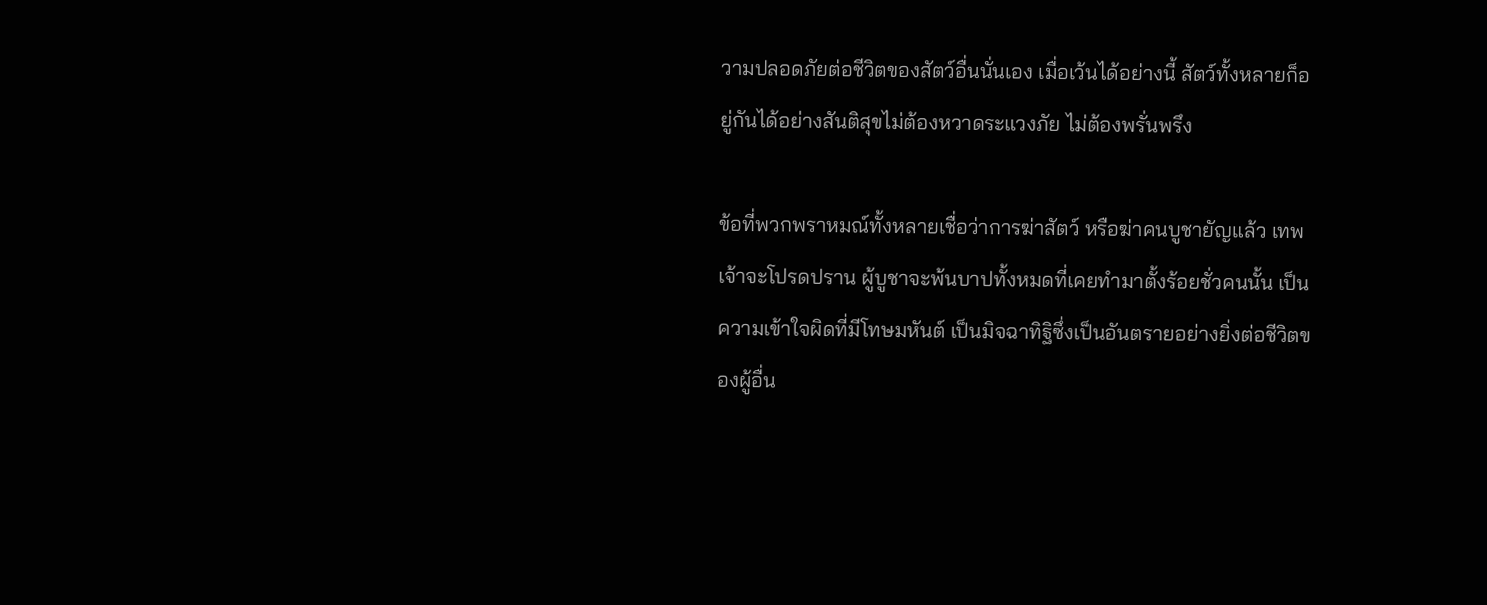วามปลอดภัยต่อชีวิตของสัตว์อื่นนั่นเอง เมื่อเว้นได้อย่างนี้ สัตว์ทั้งหลายก็อยู่กันได้อย่างสันติสุขไม่ต้องหวาดระแวงภัย ไม่ต้องพรั่นพรึง

ข้อที่พวกพราหมณ์ทั้งหลายเชื่อว่าการฆ่าสัตว์ หรือฆ่าคนบูชายัญแล้ว เทพเจ้าจะโปรดปราน ผู้บูชาจะพ้นบาปทั้งหมดที่เคยทำมาตั้งร้อยชั่วคนนั้น เป็นความเข้าใจผิดที่มีโทษมหันต์ เป็นมิจฉาทิฐิซึ่งเป็นอันตรายอย่างยิ่งต่อชีวิตของผู้อื่น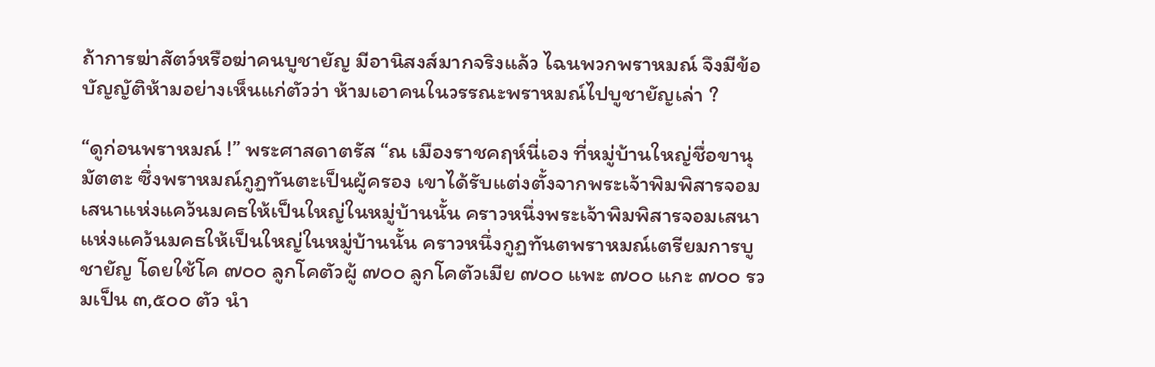ถ้าการฆ่าสัตว์หรือฆ่าคนบูชายัญ มีอานิสงส์มากจริงแล้ว ไฉนพวกพราหมณ์ จึงมีข้อบัญญัติห้ามอย่างเห็นแก่ตัวว่า ห้ามเอาคนในวรรณะพราหมณ์ไปบูชายัญเล่า ?

“ดูก่อนพราหมณ์ !” พระศาสดาตรัส “ณ เมืองราชคฤห์นี่เอง ที่หมู่บ้านใหญ่ชื่อขานุมัตตะ ซึ่งพราหมณ์กูฏทันตะเป็นผู้ครอง เขาได้รับแต่งตั้งจากพระเจ้าพิมพิสารจอมเสนาแห่งแคว้นมคธให้เป็นใหญ่ในหมู่บ้านนั้น คราวหนึ่งพระเจ้าพิมพิสารจอมเสนาแห่งแคว้นมคธให้เป็นใหญ่ในหมู่บ้านนั้น คราวหนึ่งกูฏทันตพราหมณ์เตรียมการบูชายัญ โดยใช้โค ๗๐๐ ลูกโคตัวผู้ ๗๐๐ ลูกโคตัวเมีย ๗๐๐ แพะ ๗๐๐ แกะ ๗๐๐ รวมเป็น ๓,๕๐๐ ตัว นำ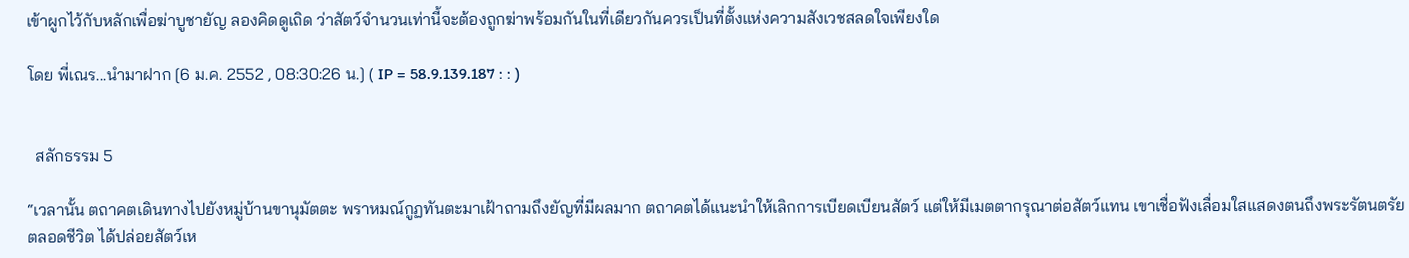เข้าผูกไว้กับหลักเพื่อฆ่าบูชายัญ ลองคิดดูเถิด ว่าสัตว์จำนวนเท่านี้จะต้องถูกฆ่าพร้อมกันในที่เดียวกันควรเป็นที่ตั้งแห่งความสังเวชสลดใจเพียงใด

โดย พี่เณร...นำมาฝาก [6 ม.ค. 2552 , 08:30:26 น.] ( IP = 58.9.139.187 : : )


  สลักธรรม 5

“เวลานั้น ตถาคตเดินทางไปยังหมู่บ้านขานุมัตตะ พราหมณ์กูฏทันตะมาเฝ้าถามถึงยัญที่มีผลมาก ตถาคตได้แนะนำให้เลิกการเบียดเบียนสัตว์ แต่ให้มีเมตตากรุณาต่อสัตว์แทน เขาเชื่อฟังเลื่อมใสแสดงตนถึงพระรัตนตรัยตลอดชีวิต ได้ปล่อยสัตว์เห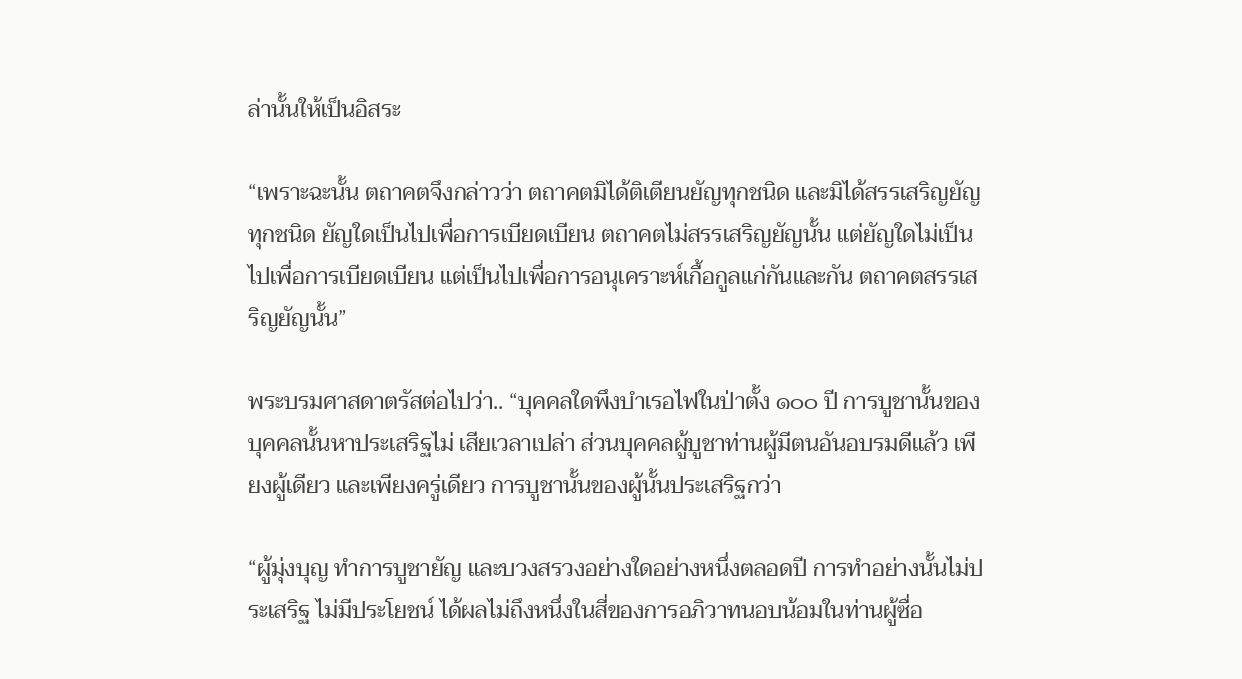ล่านั้นให้เป็นอิสระ

“เพราะฉะนั้น ตถาคตจึงกล่าวว่า ตถาคตมิได้ติเตียนยัญทุกชนิด และมิได้สรรเสริญยัญทุกชนิด ยัญใดเป็นไปเพื่อการเบียดเบียน ตถาคตไม่สรรเสริญยัญนั้น แต่ยัญใดไม่เป็นไปเพื่อการเบียดเบียน แต่เป็นไปเพื่อการอนุเคราะห์เกื้อกูลแก่กันและกัน ตถาคตสรรเสริญยัญนั้น”

พระบรมศาสดาตรัสต่อไปว่า.. “บุคคลใดพึงบำเรอไฟในป่าตั้ง ๑๐๐ ปี การบูชานั้นของบุคคลนั้นหาประเสริฐไม่ เสียเวลาเปล่า ส่วนบุคคลผู้บูชาท่านผู้มีตนอันอบรมดีแล้ว เพียงผู้เดียว และเพียงครู่เดียว การบูชานั้นของผู้นั้นประเสริฐกว่า

“ผู้มุ่งบุญ ทำการบูชายัญ และบวงสรวงอย่างใดอย่างหนึ่งตลอดปี การทำอย่างนั้นไม่ประเสริฐ ไม่มีประโยชน์ ได้ผลไม่ถึงหนึ่งในสี่ของการอภิวาทนอบน้อมในท่านผู้ซื่อ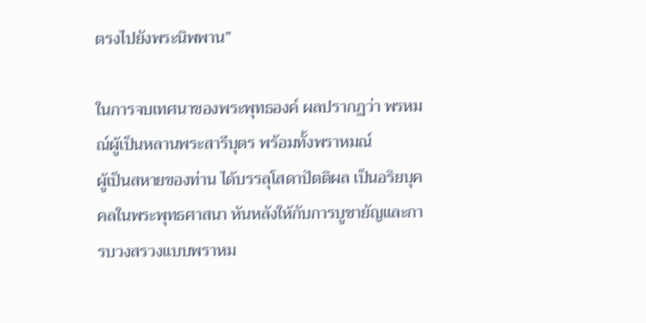ตรงไปยังพระนิพพาน”

ในการจบเทศนาของพระพุทธองค์ ผลปรากฏว่า พรหมณ์ผู้เป็นหลานพระสารีบุตร พร้อมทั้งพราหมณ์
ผู้เป็นสหายของท่าน ได้บรรลุโสดาปัตติผล เป็นอริยบุคคลในพระพุทธศาสนา หันหลังให้กับการบูชายัญและการบวงสรวงแบบพราหม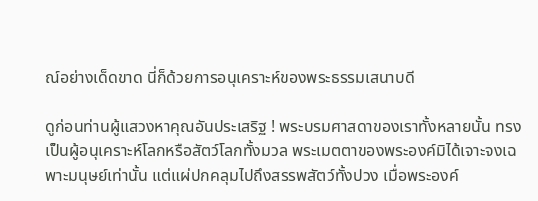ณ์อย่างเด็ดขาด นี่ก็ด้วยการอนุเคราะห์ของพระธรรมเสนาบดี

ดูก่อนท่านผู้แสวงหาคุณอันประเสริฐ ! พระบรมศาสดาของเราทั้งหลายนั้น ทรงเป็นผู้อนุเคราะห์โลกหรือสัตว์โลกทั้งมวล พระเมตตาของพระองค์มิได้เจาะจงเฉพาะมนุษย์เท่านั้น แต่แผ่ปกคลุมไปถึงสรรพสัตว์ทั้งปวง เมื่อพระองค์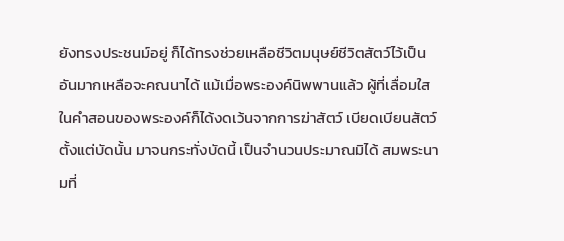ยังทรงประชนม์อยู่ ก็ได้ทรงช่วยเหลือชีวิตมนุษย์ชีวิตสัตว์ไว้เป็นอันมากเหลือจะคณนาได้ แม้เมื่อพระองค์นิพพานแล้ว ผู้ที่เลื่อมใสในคำสอนของพระองค์ก็ได้งดเว้นจากการฆ่าสัตว์ เบียดเบียนสัตว์ตั้งแต่บัดนั้น มาจนกระทั่งบัดนี้ เป็นจำนวนประมาณมิได้ สมพระนามที่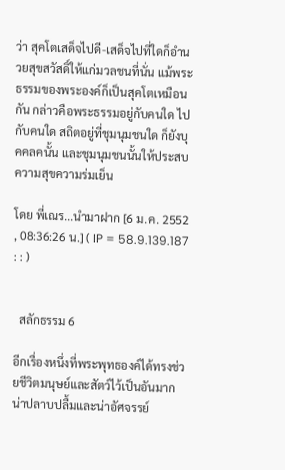ว่า สุคโตเสด็จไปดี-เสด็จไปที่ใดก็อำนวยสุขสวัสดิ์ให้แก่มวลชนที่นั่น แม้พระธรรมของพระองค์ก็เป็นสุคโตเหมือนกัน กล่าวคือพระธรรมอยู่กับคนใด ไปกับคนใด สถิตอยู่ที่ชุมนุมชนใด ก็ยังบุคคลคนั้น และชุมนุมชนนั้นให้ประสบความสุขความร่มเย็น

โดย พี่เณร...นำมาฝาก [6 ม.ค. 2552 , 08:36:26 น.] ( IP = 58.9.139.187 : : )


  สลักธรรม 6

อีกเรื่องหนึ่งที่พระพุทธองค์ได้ทรงช่วยชีวิตมนุษย์และสัตว์ไว้เป็นอันมาก น่าปลาบปลื้มและน่าอัศจรรย์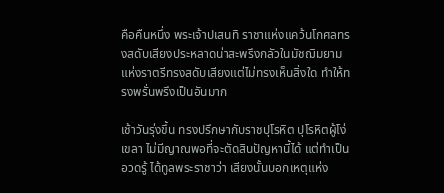คือคืนหนึ่ง พระเจ้าปเสนทิ ราชาแห่งแคว้นโกศลทรงสดับเสียงประหลาดน่าสะพรึงกลัวในมัชฌิมยามแห่งราตรีทรงสดับเสียงแต่ไม่ทรงเห็นสิ่งใด ทำให้ทรงพรั่นพรึงเป็นอันมาก

เช้าวันรุ่งขึ้น ทรงปรึกษากับราชปุโรหิต ปุโรหิตผู้โง่เขลา ไม่มีญาณพอที่จะตัดสินปัญหานี้ได้ แต่ทำเป็นอวดรู้ ได้ทูลพระราชาว่า เสียงนั้นบอกเหตุแห่ง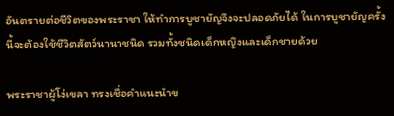อันตรายต่อชีวิตของพระราชา ให้ทำการบูชายัญจึงจะปลอดภัยได้ ในการบูชายัญครั้งนี้จะต้องใช้ชีวิตสัตว์นานาชนิด รวมทั้งชนิดเด็กหญิงและเด็กชายด้วย

พระราชาผู้โง่เขลา ทรงเชื่อคำแนะนำข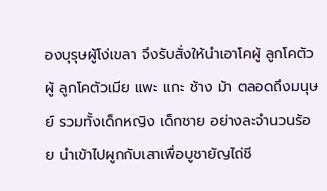องบุรุษผู้โง่เขลา จึงรับสั่งให้นำเอาโคผู้ ลูกโคตัวผู้ ลูกโคตัวเมีย แพะ แกะ ช้าง ม้า ตลอดถึงมนุษย์ รวมทั้งเด็กหญิง เด็กชาย อย่างละจำนวนร้อย นำเข้าไปผูกกับเสาเพื่อบูชายัญไถ่ชี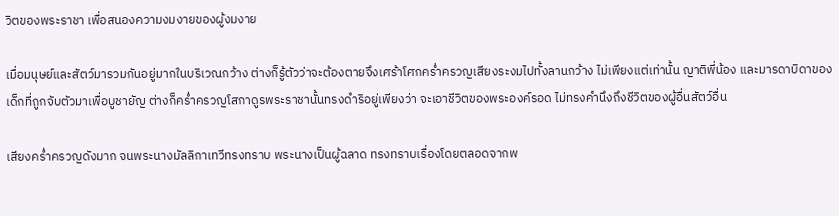วิตของพระราชา เพื่อสนองความงมงายของผู้งมงาย

เมื่อมนุษย์และสัตว์มารวมกันอยู่มากในบริเวณกว้าง ต่างก็รู้ตัวว่าจะต้องตายจึงเศร้าโศกคร่ำครวญเสียงระงมไปทั้งลานกว้าง ไม่เพียงแต่เท่านั้น ญาติพี่น้อง และมารดาบิดาของเด็กที่ถูกจับตัวมาเพื่อบูชายัญ ต่างก็คร่ำครวญโสกาดูรพระราชานั้นทรงดำริอยู่เพียงว่า จะเอาชีวิตของพระองค์รอด ไม่ทรงคำนึงถึงชีวิตของผู้อื่นสัตว์อื่น

เสียงคร่ำครวญดังมาก จนพระนางมัลลิกาเทวีทรงทราบ พระนางเป็นผู้ฉลาด ทรงทราบเรื่องโดยตลอดจากพ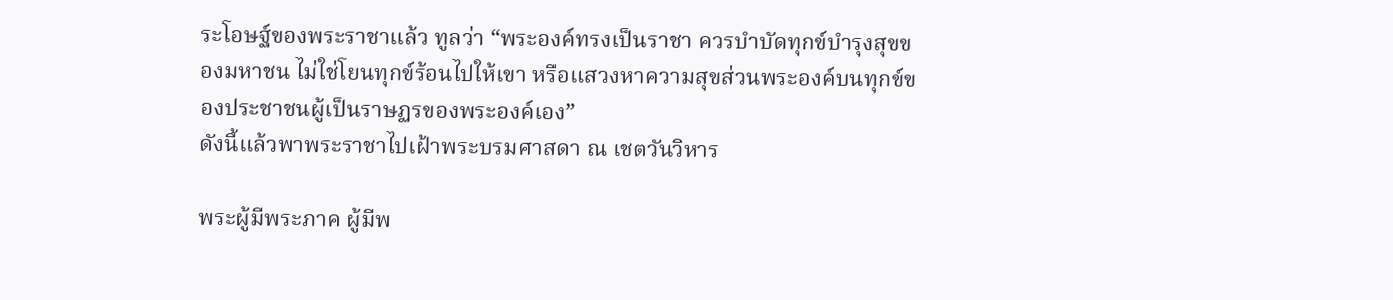ระโอษฐ์ของพระราชาแล้ว ทูลว่า “พระองค์ทรงเป็นราชา ควรบำบัดทุกข์บำรุงสุขของมหาชน ไม่ใช่โยนทุกข์ร้อนไปให้เขา หรือแสวงหาความสุขส่วนพระองค์บนทุกข์ของประชาชนผู้เป็นราษฏรของพระองค์เอง”
ดังนี้แล้วพาพระราชาไปเฝ้าพระบรมศาสดา ณ เชตวันวิหาร

พระผู้มีพระภาค ผู้มีพ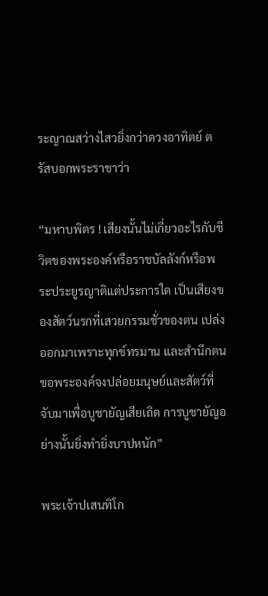ระญาณสว่างไสวยิ่งกว่าดวงอาทิตย์ ตรัสบอกพระราชาว่า

“มหาบพิตร ! เสียงนั้นไม่เกี่ยวอะไรกับชีวิตของพระองค์หรือราชบัลลังก์หรือพระประยูรญาติแต่ประการใด เป็นเสียงของสัตว์นรกที่เสวยกรรมชั่วของตน เปล่งออกมาเพราะทุกข์ทรมาน และสำนึกตน ขอพระองค์จงปล่อยมนุษย์และสัตว์ที่จับมาเพื่อบูชายัญเสียเถิด การบูชายัญอย่างนั้นยิ่งทำยิ่งบาปหนัก”

พระเจ้าปเสนทิโก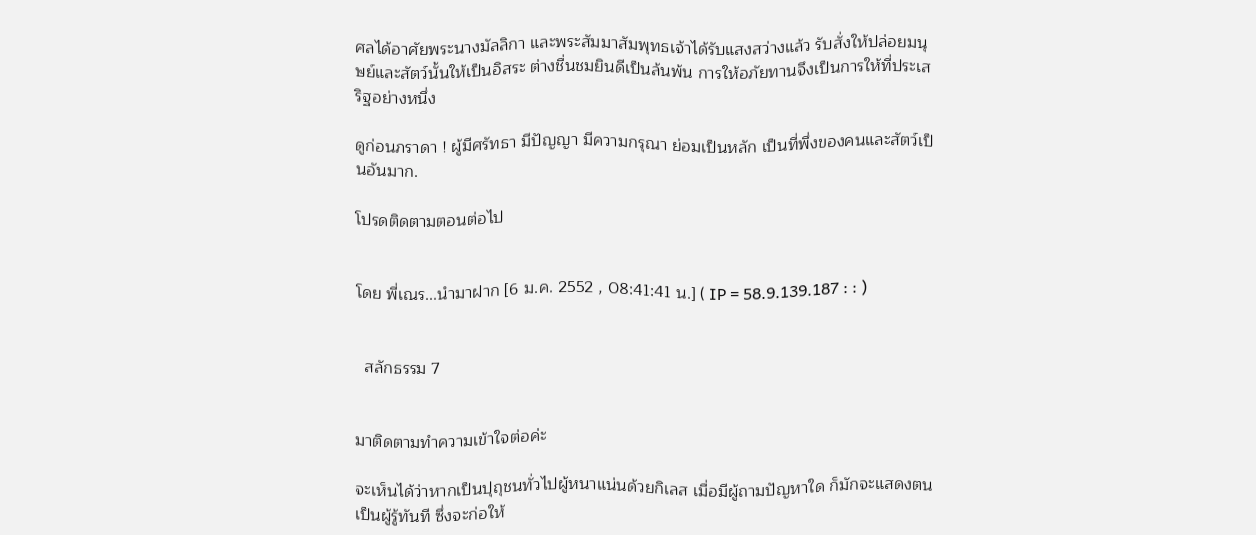ศลได้อาศัยพระนางมัลลิกา และพระสัมมาสัมพุทธเจ้าได้รับแสงสว่างแล้ว รับสั่งให้ปล่อยมนุษย์และสัตว์นั้นให้เป็นอิสระ ต่างชื่นชมยินดีเป็นล้นพ้น การให้อภัยทานจึงเป็นการให้ที่ประเสริฐอย่างหนึ่ง

ดูก่อนภราดา ! ผู้มีศรัทธา มีปัญญา มีความกรุณา ย่อมเป็นหลัก เป็นที่พึ่งของคนและสัตว์เป็นอันมาก.

โปรดติดตามตอนต่อไป


โดย พี่เณร...นำมาฝาก [6 ม.ค. 2552 , 08:41:41 น.] ( IP = 58.9.139.187 : : )


  สลักธรรม 7


มาติดตามทำความเข้าใจต่อค่ะ

จะเห็นได้ว่าหากเป็นปุถุชนทั่วไปผู้หนาแน่นด้วยกิเลส เมื่อมีผู้ถามปัญหาใด ก็มักจะแสดงตนเป็นผู้รู้ทันที ซึ่งจะก่อให้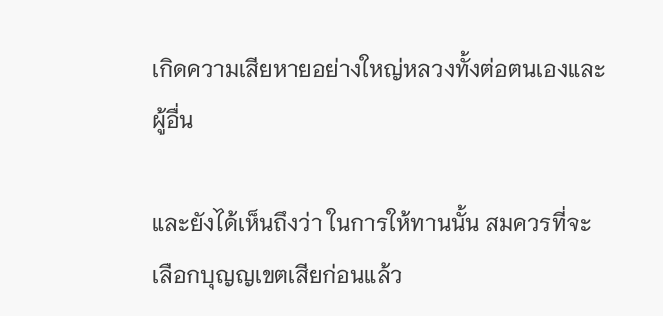เกิดความเสียหายอย่างใหญ่หลวงทั้งต่อตนเองและผู้อื่น

และยังได้เห็นถึงว่า ในการให้ทานนั้น สมควรที่จะเลือกบุญญเขตเสียก่อนแล้ว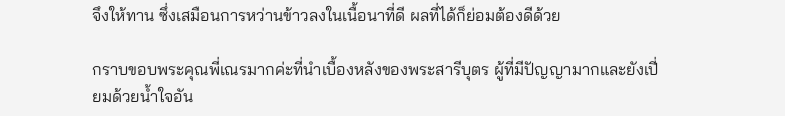จึงให้ทาน ซึ่งเสมือนการหว่านข้าวลงในเนื้อนาที่ดี ผลที่ได้ก็ย่อมต้องดีด้วย

กราบขอบพระคุณพี่เณรมากค่ะที่นำเบื้องหลังของพระสารีบุตร ผู้ที่มีปัญญามากและยังเปี่ยมด้วยน้ำใจอัน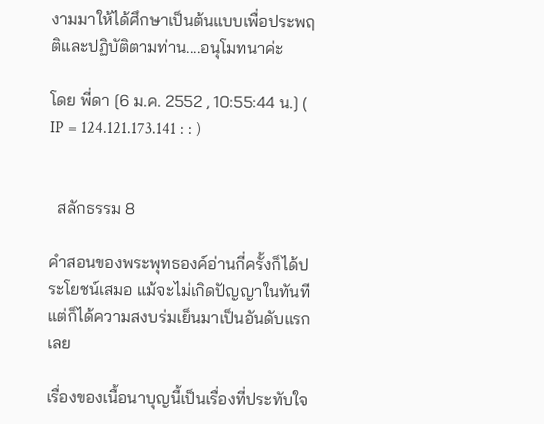งามมาให้ได้ศึกษาเป็นต้นแบบเพื่อประพฤติและปฏิบัติตามท่าน....อนุโมทนาค่ะ

โดย พี่ดา [6 ม.ค. 2552 , 10:55:44 น.] ( IP = 124.121.173.141 : : )


  สลักธรรม 8

คำสอนของพระพุทธองค์อ่านกี่ครั้งก็ได้ประโยชน์เสมอ แม้จะไม่เกิดปัญญาในทันทีแต่ก็ได้ความสงบร่มเย็นมาเป็นอันดับแรกเลย

เรื่องของเนื้อนาบุญนี้เป็นเรื่องที่ประทับใจ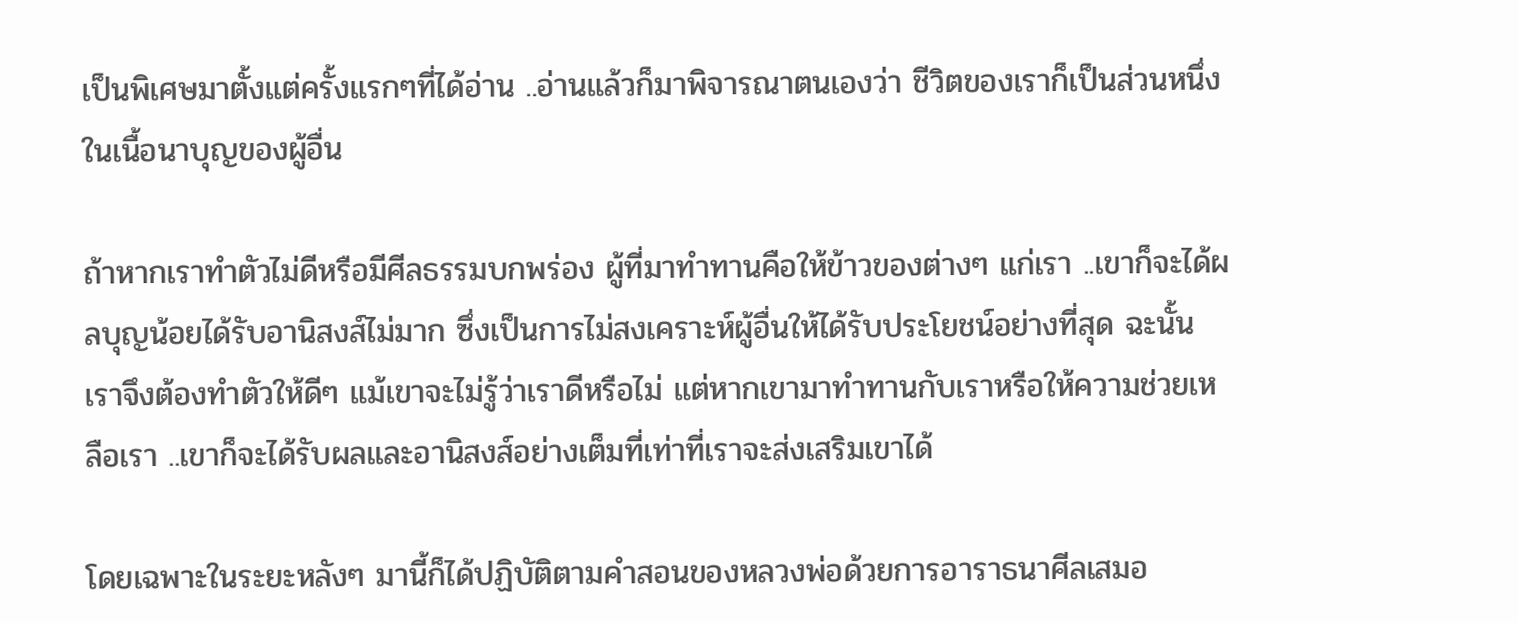เป็นพิเศษมาตั้งแต่ครั้งแรกๆที่ได้อ่าน ..อ่านแล้วก็มาพิจารณาตนเองว่า ชีวิตของเราก็เป็นส่วนหนึ่งในเนื้อนาบุญของผู้อื่น

ถ้าหากเราทำตัวไม่ดีหรือมีศีลธรรมบกพร่อง ผู้ที่มาทำทานคือให้ข้าวของต่างๆ แก่เรา ..เขาก็จะได้ผลบุญน้อยได้รับอานิสงส์ไม่มาก ซึ่งเป็นการไม่สงเคราะห์ผู้อื่นให้ได้รับประโยชน์อย่างที่สุด ฉะนั้น เราจึงต้องทำตัวให้ดีๆ แม้เขาจะไม่รู้ว่าเราดีหรือไม่ แต่หากเขามาทำทานกับเราหรือให้ความช่วยเหลือเรา ..เขาก็จะได้รับผลและอานิสงส์อย่างเต็มที่เท่าที่เราจะส่งเสริมเขาได้

โดยเฉพาะในระยะหลังๆ มานี้ก็ได้ปฏิบัติตามคำสอนของหลวงพ่อด้วยการอาราธนาศีลเสมอ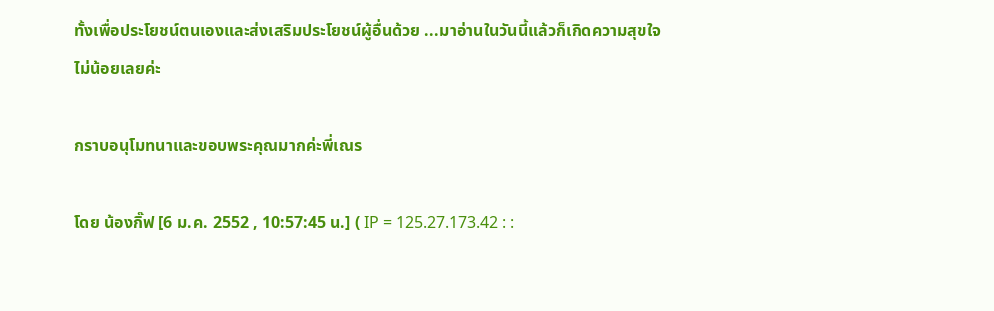ทั้งเพื่อประโยชน์ตนเองและส่งเสริมประโยชน์ผู้อื่นด้วย ...มาอ่านในวันนี้แล้วก็เกิดความสุขใจไม่น้อยเลยค่ะ

กราบอนุโมทนาและขอบพระคุณมากค่ะพี่เณร

โดย น้องกิ๊ฟ [6 ม.ค. 2552 , 10:57:45 น.] ( IP = 125.27.173.42 : :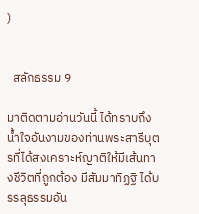)


  สลักธรรม 9

มาติดตามอ่านวันนี้ ได้ทราบถึงน้ำใจอันงามของท่านพระสารีบุตรที่ได้สงเคราะห์ญาติให้มีเส้นทางชีวิตที่ถูกต้อง มีสัมมาทิฏฐิ ได้บรรลุธรรมอัน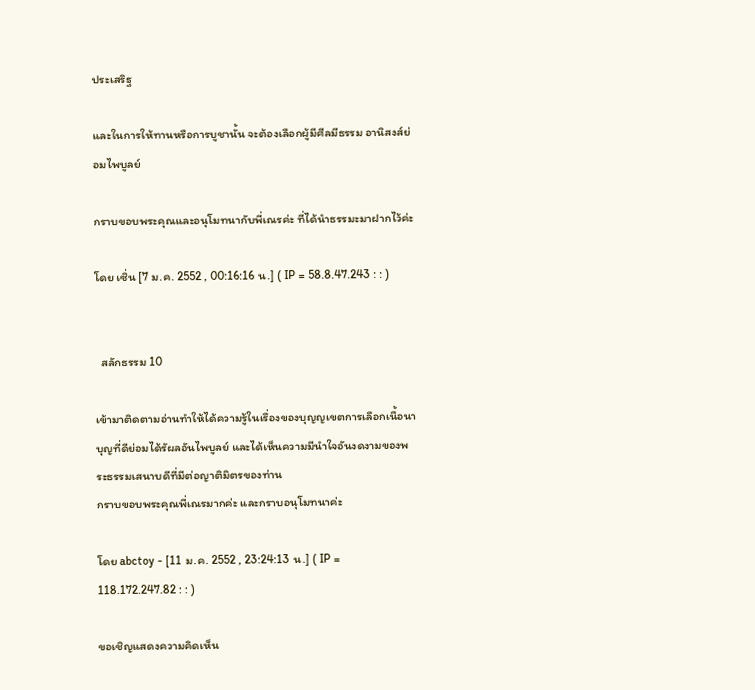ประเสริฐ

และในการให้ทานหรือการบูชานั้น จะต้องเลือกผู้มีศีลมีธรรม อานิสงส์ย่อมไพบูลย์

กราบขอบพระคุณและอนุโมทนากับพี่เณรค่ะ ที่ได้นำธรรมะมาฝากไว้ค่ะ

โดย เซิ่น [7 ม.ค. 2552 , 00:16:16 น.] ( IP = 58.8.47.243 : : )


  สลักธรรม 10

เข้ามาติดตามอ่านทำให้ได้ความรู้ในเรื่องของบุญญเขตการเลือกเนื้อนาบุญที่ดีย่อมได้รัผลอันไพบูลย์ และได้เห็นความมีนำใจอันงดงามของพระธรรมเสนาบดีที่มีต่อญาติมิตรของท่าน
กราบขอบพระคุณพี่เณรมากค่ะ และกราบอนุโมทนาค่ะ

โดย abctoy - [11 ม.ค. 2552 , 23:24:13 น.] ( IP = 118.172.247.82 : : )

ขอเชิญแสดงความคิดเห็น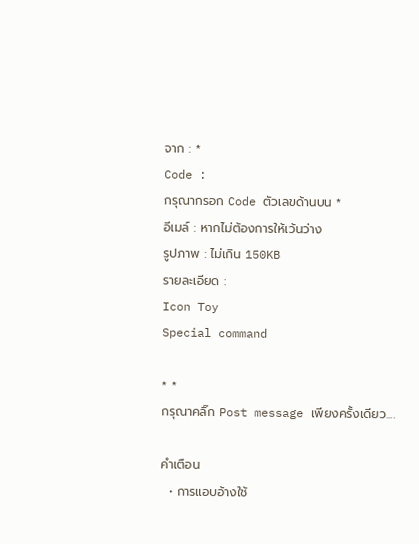จาก : *
Code :
กรุณากรอก Code ตัวเลขด้านบน *
อีเมล์ : หากไม่ต้องการให้เว้นว่าง
รูปภาพ : ไม่เกิน 150KB
รายละเอียด :
Icon Toy
Special command

* *
กรุณาคลิ๊ก Post message เพียงครั้งเดียว....

คำเตือน
  • การแอบอ้างใช้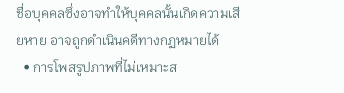ชื่อบุคคลซึ่งอาจทำให้บุคคลนั้นเกิดความเสียหาย อาจถูกดำเนินคดีทางกฏหมายได้
  • การโพสรูปภาพที่ไม่เหมาะส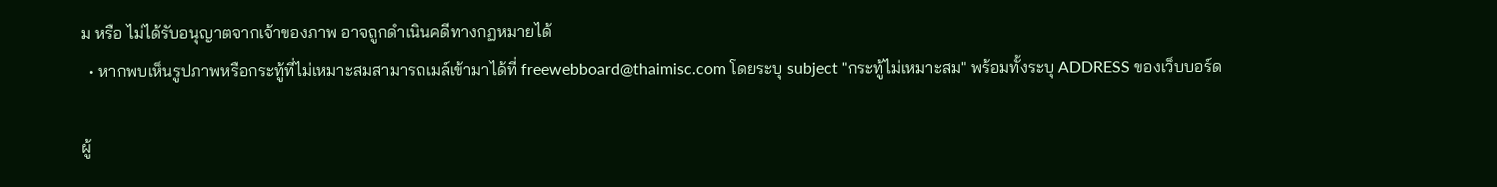ม หรือ ไม่ได้รับอนุญาตจากเจ้าของภาพ อาจถูกดำเนินคดีทางกฏหมายได้
  • หากพบเห็นรูปภาพหรือกระทู้ที่ไม่เหมาะสมสามารถเมล์เข้ามาได้ที่ freewebboard@thaimisc.com โดยระบุ subject "กระทู้ไม่เหมาะสม" พร้อมทั้งระบุ ADDRESS ของเว็บบอร์ด

ผู้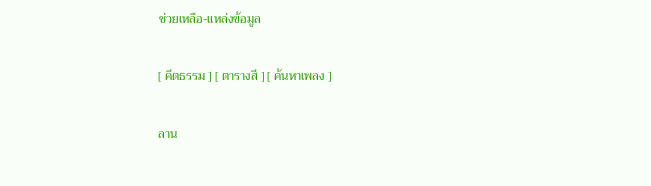ช่วยเหลือ-แหล่งข้อมูล

[ คีตธรรม ] [ ตารางสี ] [ ค้นหาเพลง ]

ลาน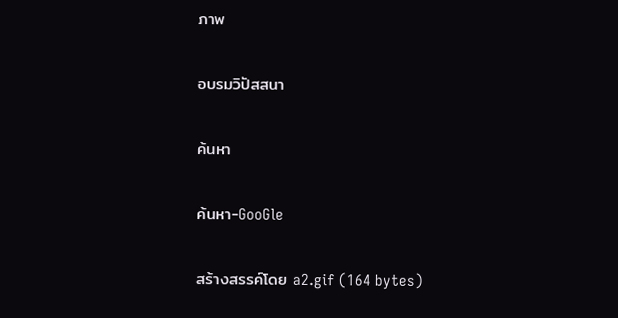ภาพ

อบรมวิปัสสนา

ค้นหา

ค้นหา-GooGle

สร้างสรรค์โดย a2.gif (164 bytes)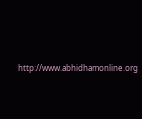http://www.abhidhamonline.org